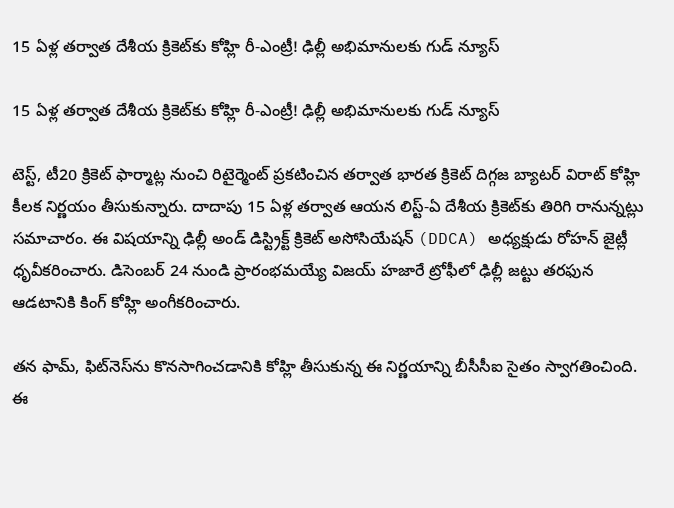15 ఏళ్ల తర్వాత దేశీయ క్రికెట్‌కు కోహ్లి రీ-ఎంట్రీ! ఢిల్లీ అభిమానులకు గుడ్ న్యూస్

15 ఏళ్ల తర్వాత దేశీయ క్రికెట్‌కు కోహ్లి రీ-ఎంట్రీ! ఢిల్లీ అభిమానులకు గుడ్ న్యూస్

టెస్ట్, టీ20 క్రికెట్ ఫార్మాట్ల నుంచి రిటైర్మెంట్ ప్రకటించిన తర్వాత భారత క్రికెట్ దిగ్గజ బ్యాటర్ విరాట్ కోహ్లి కీలక నిర్ణయం తీసుకున్నారు. దాదాపు 15 ఏళ్ల తర్వాత ఆయన లిస్ట్-ఏ దేశీయ క్రికెట్‌కు తిరిగి రానున్నట్లు సమాచారం. ఈ విషయాన్ని ఢిల్లీ అండ్ డిస్ట్రిక్ట్ క్రికెట్ అసోసియేషన్ (DDCA) అధ్యక్షుడు రోహన్ జైట్లీ ధృవీకరించారు. డిసెంబర్ 24 నుండి ప్రారంభమయ్యే విజయ్ హజారే ట్రోఫీలో ఢిల్లీ జట్టు తరఫున ఆడటానికి కింగ్ కోహ్లి అంగీకరించారు.

తన ఫామ్, ఫిట్‌నెస్‌ను కొనసాగించడానికి కోహ్లి తీసుకున్న ఈ నిర్ణయాన్ని బీసీసీఐ సైతం స్వాగతించింది. ఈ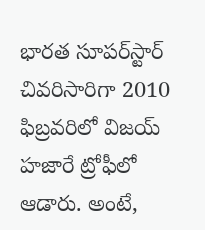భారత సూపర్‌స్టార్ చివరిసారిగా 2010 ఫిబ్రవరిలో విజయ్ హజారే ట్రోఫీలో ఆడారు. అంటే,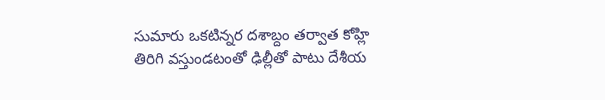సుమారు ఒకటిన్నర దశాబ్దం తర్వాత కోహ్లి తిరిగి వస్తుండటంతో ఢిల్లీతో పాటు దేశీయ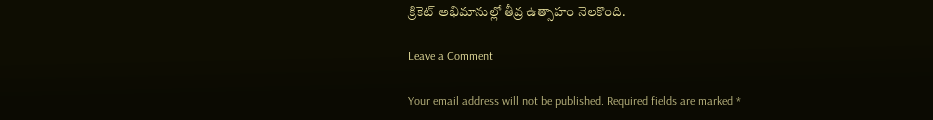క్రికెట్ అభిమానుల్లో తీవ్ర ఉత్సాహం నెలకొంది.

Leave a Comment

Your email address will not be published. Required fields are marked *